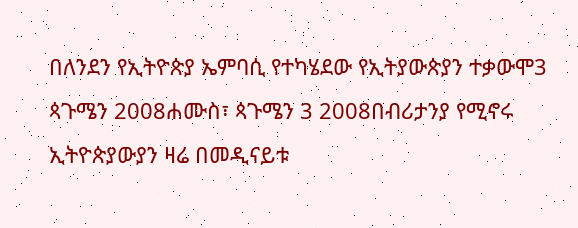በለንደን የኢትዮጵያ ኤምባሲ የተካሄደው የኢትያውጵያን ተቃውሞ3 ጳጉሜን 2008ሐሙስ፣ ጳጉሜን 3 2008በብሪታንያ የሚኖሩ ኢትዮጵያውያን ዛሬ በመዲናይቱ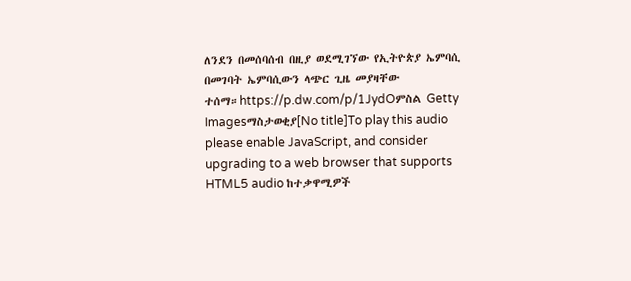ለንደን በመሰባሰብ በዚያ ወደሚገኘው የኢትዮጵያ ኤምባሲ በመገባት ኤምባሲውን ላጭር ጊዜ መያዛቸው ተሰማ።https://p.dw.com/p/1JydOምስል Getty Imagesማስታወቂያ[No title]To play this audio please enable JavaScript, and consider upgrading to a web browser that supports HTML5 audio ከተቃዋሚዎች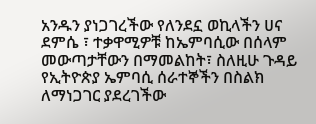አንዱን ያነጋገረችው የለንደኗ ወኪላችን ሀና ደምሴ ፣ ተቃዋሚዎቹ ከኤምባሲው በሰላም መውጣታቸውን በማመልከት፣ ስለዚሁ ጉዳይ የኢትዮጵያ ኤምባሲ ሰራተኞችን በስልክ ለማነጋገር ያደረገችው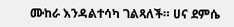ሙከራ እንዳልተሳካ ገልጻለች። ሀና ደምሴ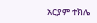አርያም ተክሌ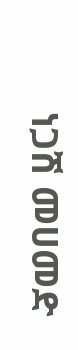ነጋሽ መሀመድ